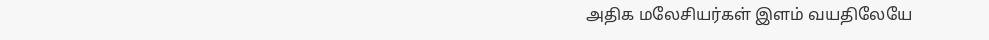அதிக மலேசியர்கள் இளம் வயதிலேயே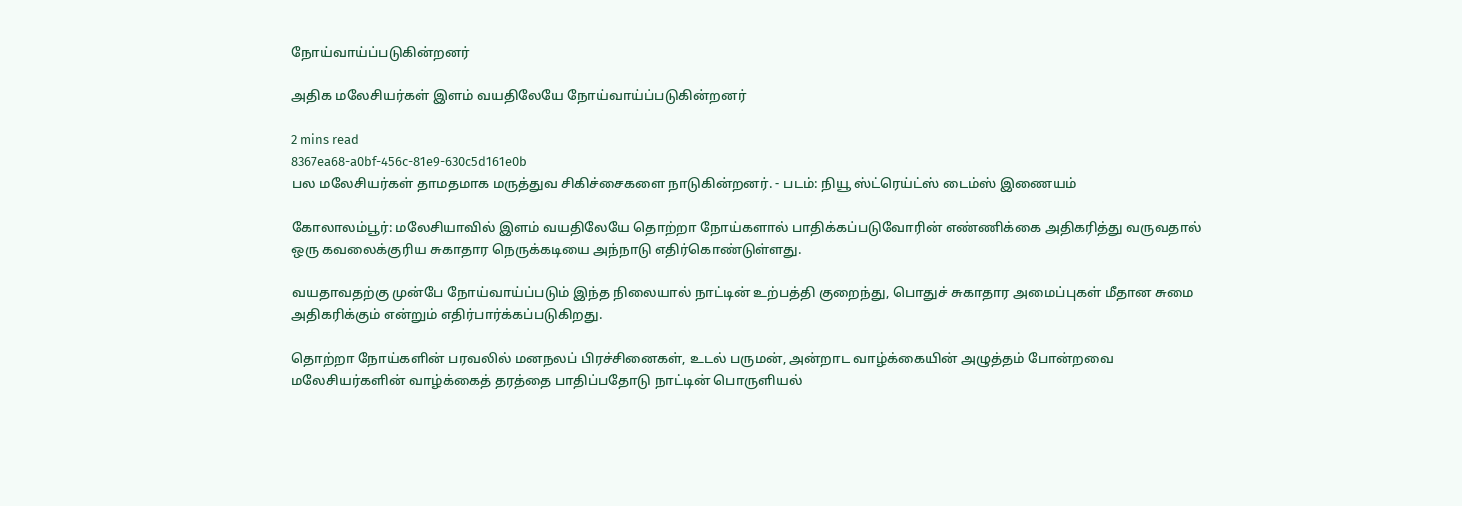நோய்வாய்ப்படுகின்றனர்

அதிக மலேசியர்கள் இளம் வயதிலேயே நோய்வாய்ப்படுகின்றனர்

2 mins read
8367ea68-a0bf-456c-81e9-630c5d161e0b
பல மலேசியர்கள் தாமதமாக மருத்துவ சிகிச்சைகளை நாடுகின்றனர். - படம்: நியூ ஸ்ட்ரெய்ட்ஸ் டைம்ஸ் இணையம்

கோலாலம்பூர்: மலேசியாவில் இளம் வயதிலேயே தொற்றா நோய்களால் பாதிக்கப்படுவோரின் எண்ணிக்கை அதிகரித்து வருவதால் ஒரு கவலைக்குரிய சுகாதார நெருக்கடியை அந்நாடு எதிர்கொண்டுள்ளது.

வயதாவதற்கு முன்பே நோய்வாய்ப்படும் இந்த நிலையால் நாட்டின் உற்பத்தி குறைந்து, பொதுச் சுகாதார அமைப்புகள் மீதான சுமை அதிகரிக்கும் என்றும் எதிர்பார்க்கப்படுகிறது.

தொற்றா நோய்களின் பரவலில் மனநலப் பிரச்சினைகள், உடல் பருமன், அன்றாட வாழ்க்கையின் அழுத்தம் போன்றவை மலேசியர்களின் வாழ்க்கைத் தரத்தை பாதிப்பதோடு நாட்டின் பொருளியல்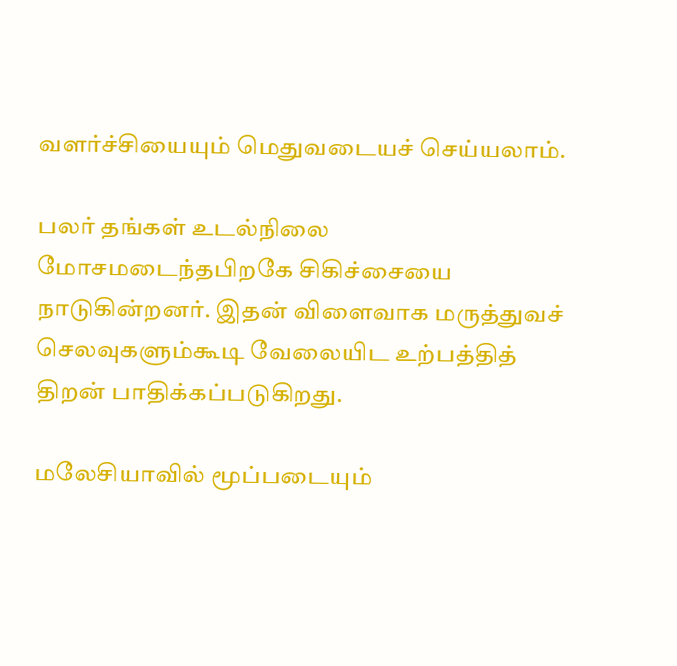வளர்ச்சியையும் மெதுவடையச் செய்யலாம்.

பலர் தங்கள் உடல்நிலை மோசமடைந்தபிறகே சிகிச்சையை நாடுகின்றனர். இதன் விளைவாக மருத்துவச் செலவுகளும்கூடி வேலையிட உற்பத்தித் திறன் பாதிக்கப்படுகிறது.

மலேசியாவில் மூப்படையும்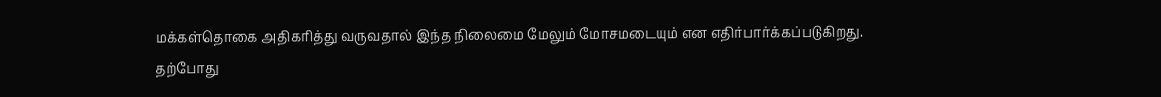மக்கள்தொகை அதிகரித்து வருவதால் இந்த நிலைமை மேலும் மோசமடையும் என எதிர்பார்க்கப்படுகிறது. தற்போது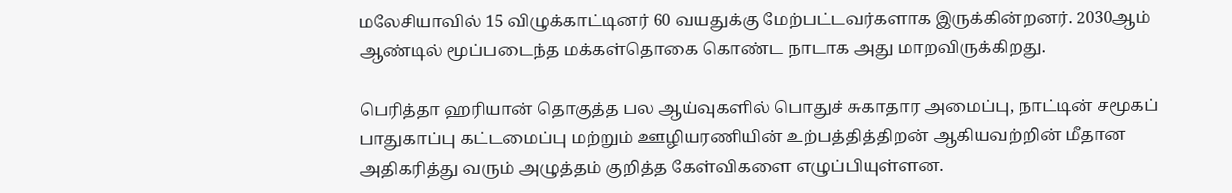மலேசியாவில் 15 விழுக்காட்டினர் 60 வயதுக்கு மேற்பட்டவர்களாக இருக்கின்றனர். 2030ஆம் ஆண்டில் மூப்படைந்த மக்கள்தொகை கொண்ட நாடாக அது மாறவிருக்கிறது.

பெரித்தா ஹரியான் தொகுத்த பல ஆய்வுகளில் பொதுச் சுகாதார அமைப்பு, நாட்டின் சமூகப் பாதுகாப்பு கட்டமைப்பு மற்றும் ஊழியரணியின் உற்பத்தித்திறன் ஆகியவற்றின் மீதான அதிகரித்து வரும் அழுத்தம் குறித்த கேள்விகளை எழுப்பியுள்ளன.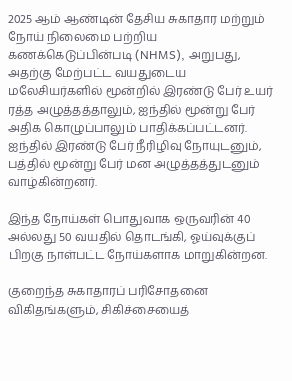2025 ஆம் ஆண்டின் தேசிய சுகாதார மற்றும் நோய் நிலைமை பற்றிய கணக்கெடுப்பின்படி (NHMS), அறுபது, அதற்கு மேற்பட்ட வயதுடைய மலேசியர்களில் மூன்றில் இரண்டு பேர் உயர் ரத்த அழுத்தத்தாலும், ஐந்தில் மூன்று பேர் அதிக கொழுப்பாலும் பாதிக்கப்பட்டனர். ஐந்தில் இரண்டு பேர் நீரிழிவு நோயுடனும், பத்தில் மூன்று பேர் மன அழுத்தத்துடனும் வாழ்கின்றனர்.

இந்த நோய்கள் பொதுவாக ஒருவரின் 40 அல்லது 50 வயதில் தொடங்கி, ஓய்வுக்குப் பிறகு நாள்பட்ட நோய்களாக மாறுகின்றன.

குறைந்த சுகாதாரப் பரிசோதனை விகிதங்களும், சிகிச்சையைத்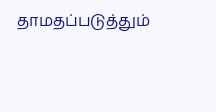தாமதப்படுத்தும்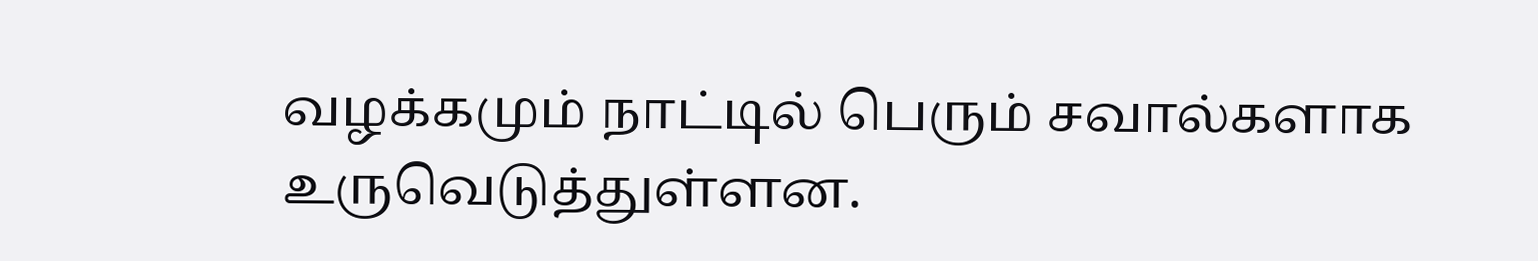வழக்கமும் நாட்டில் பெரும் சவால்களாக உருவெடுத்துள்ளன.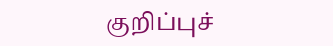குறிப்புச்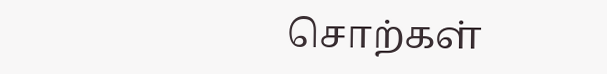சொற்கள்